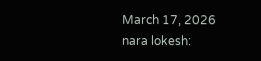March 17, 2026
nara lokesh: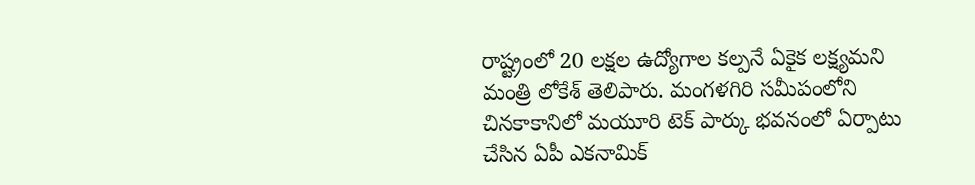రాష్ట్రంలో 20 లక్షల ఉద్యోగాల కల్పనే ఏకైక లక్ష్యమని మంత్రి లోకేశ్ తెలిపారు. మంగళగిరి సమీపంలోని చినకాకానిలో మయూరి టెక్ పార్కు భవనంలో ఏర్పాటు చేసిన ఏపీ ఎకనామిక్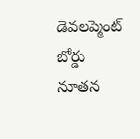డెవలప్మెంట్ బోర్డు నూతన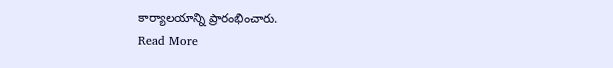కార్యాలయాన్ని ప్రారంభించారు.
Read More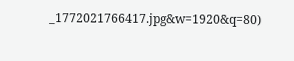_1772021766417.jpg&w=1920&q=80)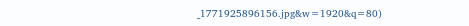_1771925896156.jpg&w=1920&q=80)